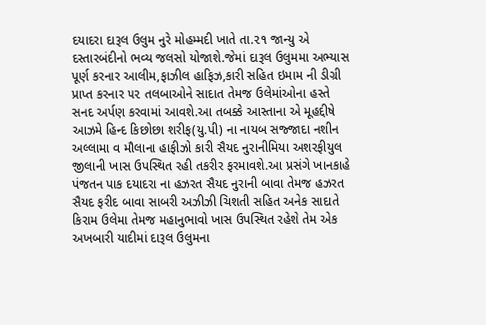દયાદરા દારૂલ ઉલુમ નુરે મોહમ્મદી ખાતે તા.૨૧ જાન્યુ એ દસ્તારબંદીનો ભવ્ય જલસો યોજાશે.જેમાં દારૂલ ઉલુમમા અભ્યાસ પૂર્ણ કરનાર આલીમ,ફાઝીલ હાફિઝ,કારી સહિત ઇમામ ની ડીગ્રી પ્રાપ્ત કરનાર ૫૨ તલબાઓને સાદાત તેમજ ઉલેમાંઓના હસ્તે સનદ અર્પણ કરવામાં આવશે.આ તબક્કે આસ્તાના એ મૂહદ્દીષે આઝમે હિન્દ કિછોછા શરીફ(યુ.પી) ના નાયબ સજ્જાદા નશીન અલ્લામા વ મૌલાના હાફીઝો કારી સૈયદ નુરાનીમિયા અશરફીયુલ જીલાની ખાસ ઉપસ્થિત રહી તકરીર ફરમાવશે.આ પ્રસંગે ખાનકાહે પંજતન પાક દયાદરા ના હઝરત સૈયદ નુરાની બાવા તેમજ હઝરત સૈયદ ફરીદ બાવા સાબરી અઝીઝી ચિશતી સહિત અનેક સાદાતે કિરામ ઉલેમા તેમજ મહાનુભાવો ખાસ ઉપસ્થિત રહેશે તેમ એક અખબારી યાદીમાં દારૂલ ઉલુમના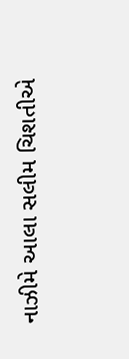નાઝીમે આલા સલીમ ચિશતીએ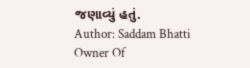જણાવ્યું હતું.
Author: Saddam Bhatti
Owner Of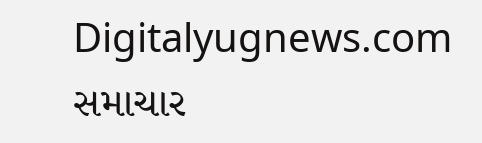Digitalyugnews.com સમાચાર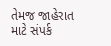તેમજ જાહેરાત માટે સંપર્ક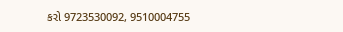કરો 9723530092, 9510004755